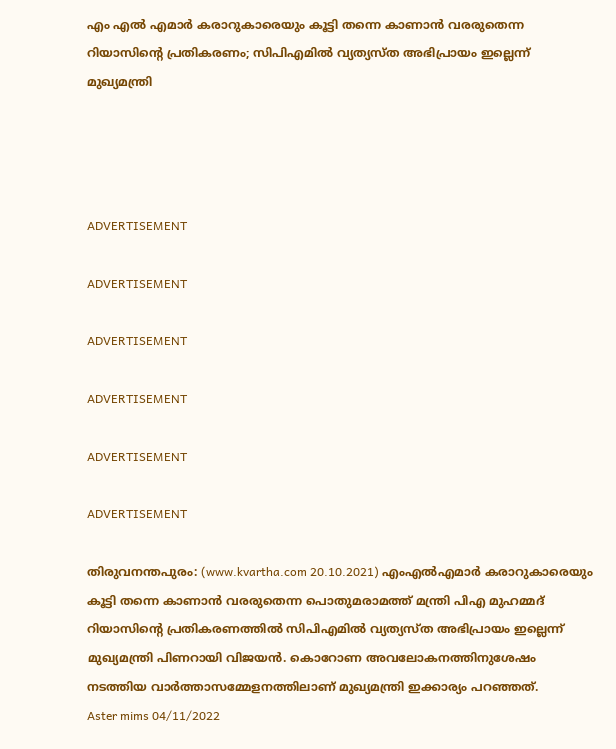എം എല്‍ എമാര്‍ കരാറുകാരെയും കൂട്ടി തന്നെ കാണാന്‍ വരരുതെന്ന റിയാസിന്റെ പ്രതികരണം; സിപിഎമില്‍ വ്യത്യസ്ത അഭിപ്രായം ഇല്ലെന്ന് മുഖ്യമന്ത്രി




ADVERTISEMENT

ADVERTISEMENT

ADVERTISEMENT

ADVERTISEMENT

ADVERTISEMENT

ADVERTISEMENT

തിരുവനന്തപുരം: (www.kvartha.com 20.10.2021) എംഎല്‍എമാര്‍ കരാറുകാരെയും കൂട്ടി തന്നെ കാണാന്‍ വരരുതെന്ന പൊതുമരാമത്ത് മന്ത്രി പിഎ മുഹമ്മദ് റിയാസിന്റെ പ്രതികരണത്തില്‍ സിപിഎമില്‍ വ്യത്യസ്ത അഭിപ്രായം ഇല്ലെന്ന് മുഖ്യമന്ത്രി പിണറായി വിജയന്‍. കൊറോണ അവലോകനത്തിനുശേഷം നടത്തിയ വാര്‍ത്താസമ്മേളനത്തിലാണ് മുഖ്യമന്ത്രി ഇക്കാര്യം പറഞ്ഞത്.
Aster mims 04/11/2022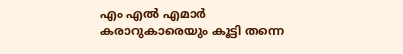എം എല്‍ എമാര്‍ കരാറുകാരെയും കൂട്ടി തന്നെ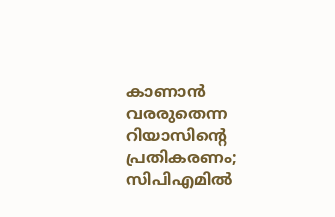കാണാന്‍ വരരുതെന്ന റിയാസിന്റെ പ്രതികരണം; സിപിഎമില്‍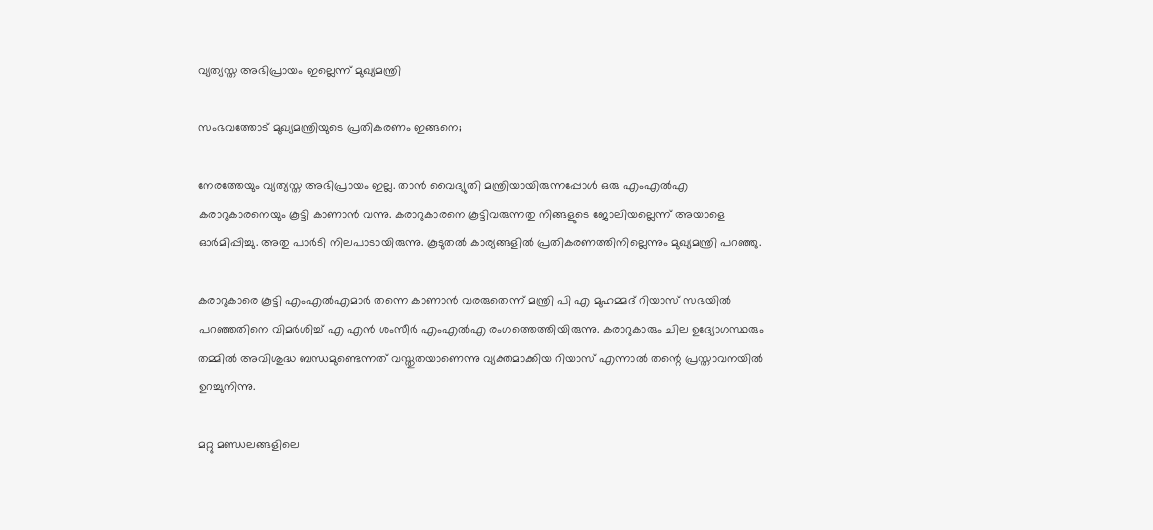വ്യത്യസ്ത അഭിപ്രായം ഇല്ലെന്ന് മുഖ്യമന്ത്രി

സംഭവത്തോട് മുഖ്യമന്ത്രിയുടെ പ്രതികരണം ഇങ്ങനെ;

നേരത്തേയും വ്യത്യസ്ത അഭിപ്രായം ഇല്ല. താന്‍ വൈദ്യുതി മന്ത്രിയായിരുന്നപ്പോള്‍ ഒരു എംഎല്‍എ കരാറുകാരനെയും കൂട്ടി കാണാന്‍ വന്നു. കരാറുകാരനെ കൂട്ടിവരുന്നതു നിങ്ങളുടെ ജോലിയല്ലെന്ന് അയാളെ ഓര്‍മിപ്പിച്ചു. അതു പാര്‍ടി നിലപാടായിരുന്നു. കൂടുതല്‍ കാര്യങ്ങളില്‍ പ്രതികരണത്തിനില്ലെന്നും മുഖ്യമന്ത്രി പറഞ്ഞു.

കരാറുകാരെ കൂട്ടി എംഎല്‍എമാര്‍ തന്നെ കാണാന്‍ വരരുതെന്ന് മന്ത്രി പി എ മുഹമ്മദ് റിയാസ് സഭയില്‍ പറഞ്ഞതിനെ വിമര്‍ശിച്ച് എ എന്‍ ശംസീര്‍ എംഎല്‍എ രംഗത്തെത്തിയിരുന്നു. കരാറുകാരും ചില ഉദ്യോഗസ്ഥരും തമ്മില്‍ അവിശുദ്ധ ബന്ധമുണ്ടെന്നത് വസ്തുതയാണെന്നു വ്യക്തമാക്കിയ റിയാസ് എന്നാല്‍ തന്റെ പ്രസ്താവനയില്‍ ഉറച്ചുനിന്നു.

മറ്റു മണ്ഡലങ്ങളിലെ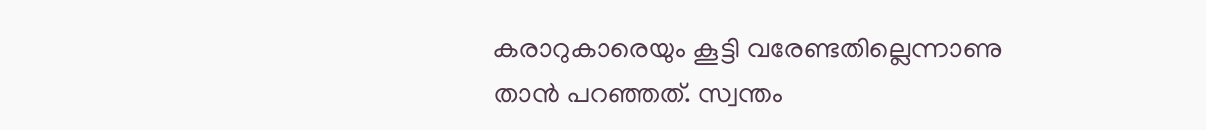കരാറുകാരെയും കൂട്ടി വരേണ്ടതില്ലെന്നാണു താന്‍ പറഞ്ഞത്. സ്വന്തം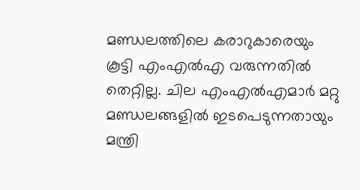മണ്ഡലത്തിലെ കരാറുകാരെയും കൂട്ടി എംഎല്‍എ വരുന്നതില്‍ തെറ്റില്ല. ചില എംഎല്‍എമാര്‍ മറ്റു മണ്ഡലങ്ങളില്‍ ഇടപെടുന്നതായും മന്ത്രി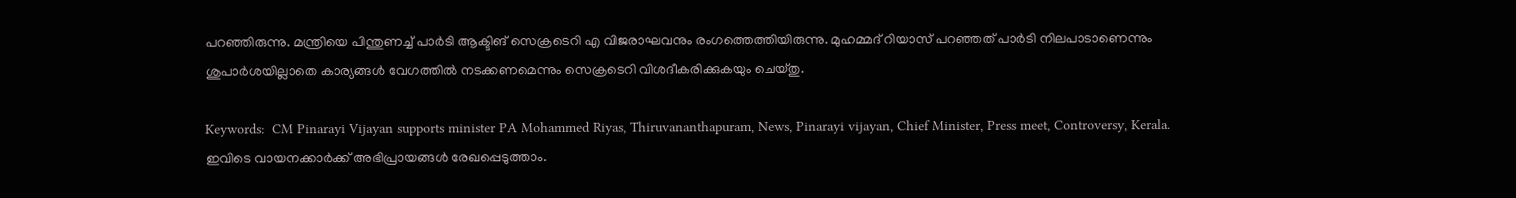പറഞ്ഞിരുന്നു. മന്ത്രിയെ പിന്തുണച്ച് പാര്‍ടി ആക്ടിങ് സെക്രടെറി എ വിജരാഘവനും രംഗത്തെത്തിയിരുന്നു. മുഹമ്മദ് റിയാസ് പറഞ്ഞത് പാര്‍ടി നിലപാടാണെന്നും ശുപാര്‍ശയില്ലാതെ കാര്യങ്ങള്‍ വേഗത്തില്‍ നടക്കണമെന്നും സെക്രടെറി വിശദീകരിക്കുകയും ചെയ്തു.

Keywords:  CM Pinarayi Vijayan supports minister PA Mohammed Riyas, Thiruvananthapuram, News, Pinarayi vijayan, Chief Minister, Press meet, Controversy, Kerala.
ഇവിടെ വായനക്കാർക്ക് അഭിപ്രായങ്ങൾ രേഖപ്പെടുത്താം.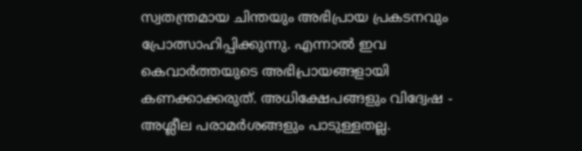സ്വതന്ത്രമായ ചിന്തയും അഭിപ്രായ പ്രകടനവും പ്രോത്സാഹിപ്പിക്കുന്നു. എന്നാൽ ഇവ കെവാർത്തയുടെ അഭിപ്രായങ്ങളായി കണക്കാക്കരുത്. അധിക്ഷേപങ്ങളും വിദ്വേഷ - അശ്ലീല പരാമർശങ്ങളും പാടുള്ളതല്ല.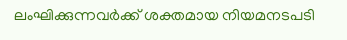ലംഘിക്കുന്നവർക്ക് ശക്തമായ നിയമനടപടി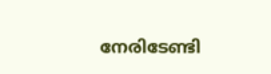നേരിടേണ്ടി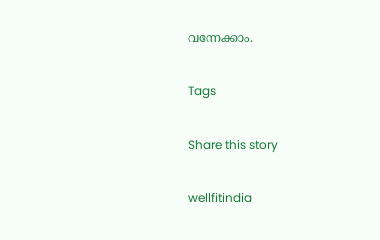വന്നേക്കാം.

Tags

Share this story

wellfitindia